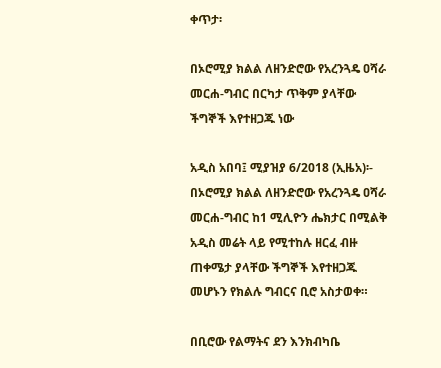ቀጥታ፡

በኦሮሚያ ክልል ለዘንድሮው የአረንጓዴ ዐሻራ መርሐ-ግብር በርካታ ጥቅም ያላቸው ችግኞች እየተዘጋጁ ነው

አዲስ አበባ፤ ሚያዝያ 6/2018 (ኢዜአ)፡- በኦሮሚያ ክልል ለዘንድሮው የአረንጓዴ ዐሻራ መርሐ-ግብር ከ1 ሚሊዮን ሔክታር በሚልቅ አዲስ መሬት ላይ የሚተከሉ ዘርፈ ብዙ ጠቀሜታ ያላቸው ችግኞች እየተዘጋጁ መሆኑን የክልሉ ግብርና ቢሮ አስታወቀ።

በቢሮው የልማትና ደን እንክብካቤ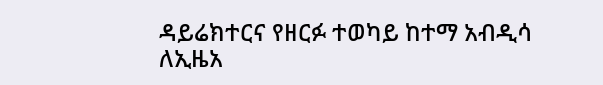ዳይሬክተርና የዘርፉ ተወካይ ከተማ አብዲሳ ለኢዜአ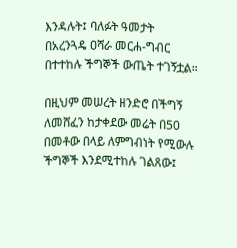እንዳሉት፤ ባለፉት ዓመታት በአረንጓዴ ዐሻራ መርሐ-ግብር በተተከሉ ችግኞች ውጤት ተገኝቷል።

በዚህም መሠረት ዘንድሮ በችግኝ ለመሸፈን ከታቀደው መሬት በ50 በመቶው በላይ ለምግብነት የሚውሉ ችግኞች እንደሚተከሉ ገልጸው፤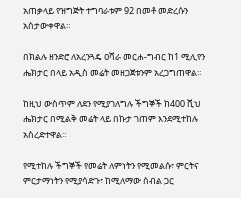አጠቃላይ የዝግጅት ተግባራቱም 92 በመቶ መድረሱን አስታውቀዋል።

በክልሉ ዘንድሮ ለአረንጓዴ ዐሻራ መርሐ-ግብር ከ1 ሚሊየን ሔክታር በላይ አዲስ መሬት መዘጋጀቱንም አረጋግጠዋል።

ከዚህ ውስጥም ለደን የሚያገለግሉ ችግኞች ከ400 ሺህ ሔክታር በሚልቅ መሬት ላይ በኩታ ገጠም እንደሚተከሉ አስረድተዋል።

የሚተከሉ ችግኞች የመሬት ለምነትን የሚመልሱ፣ ምርትና ምርታማነትን የሚያሳድጉ፣ ከሚለማው ሰብል ጋር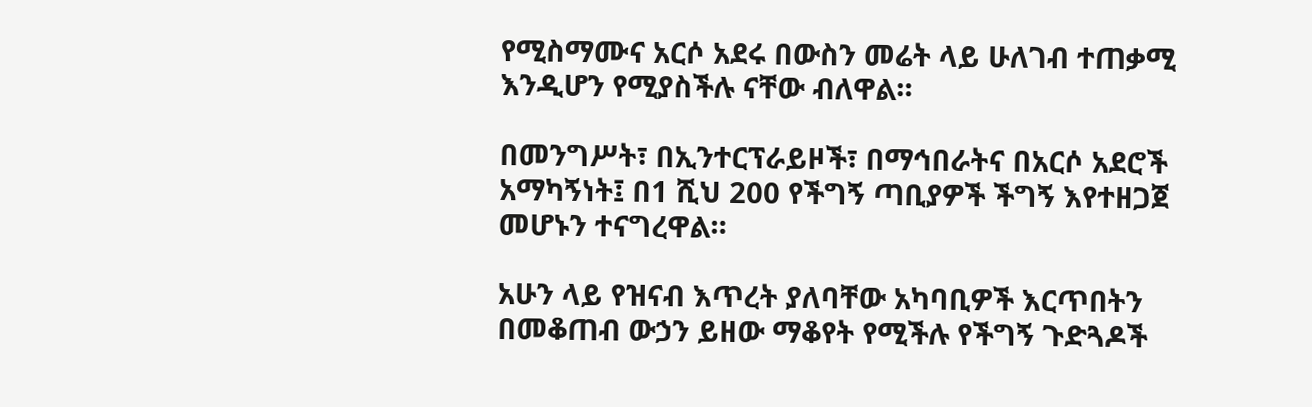የሚስማሙና አርሶ አደሩ በውስን መሬት ላይ ሁለገብ ተጠቃሚ እንዲሆን የሚያስችሉ ናቸው ብለዋል።

በመንግሥት፣ በኢንተርፕራይዞች፣ በማኅበራትና በአርሶ አደሮች አማካኝነት፤ በ1 ሺህ 200 የችግኝ ጣቢያዎች ችግኝ እየተዘጋጀ መሆኑን ተናግረዋል።

አሁን ላይ የዝናብ እጥረት ያለባቸው አካባቢዎች እርጥበትን በመቆጠብ ውኃን ይዘው ማቆየት የሚችሉ የችግኝ ጉድጓዶች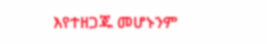እየተዘጋጁ መሆኑንም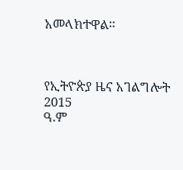አመላክተዋል።



የኢትዮጵያ ዜና አገልግሎት
2015
ዓ.ም